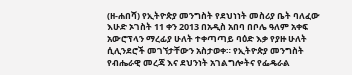(ዘ-ሐበሻ) የኢትዮጵያ መንግስት የደህነነት መስሪያ ቤት ባለፈው እሁድ ኦገስት 11 ቀን 2013 በአዲስ አበባ በቦሌ ዓለም አቀፍ አውሮፕላን ማረፊያ ሁለት ተቀጣጣይ ባዕድ እቃ የያዙ ሁለት ሲሊንደሮች መገኘታቸውን አስታወቀ። የኢትዮጵያ መንግስት የብሔራዊ መረጃ እና ደህንነት አገልግሎትና የፌዴራል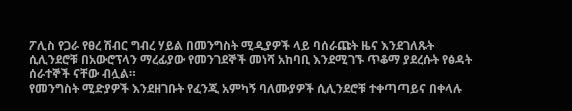ፖሊስ የጋራ የፀረ ሽብር ግብረ ሃይል በመንግስት ሚዲያዎች ላይ ባሰራጩት ዜና እንደገለጹት ሲሊንደሮቹ በአውሮፕላን ማረፊያው የመንገደኞች መነሻ አከባቢ እንደሚገኙ ጥቆማ ያደረሱት የፅዳት ሰራተኞች ናቸው ብሏል።
የመንግስት ሚድያዎች እንደዘገቡት የፈንጂ አምካኝ ባለሙያዎች ሲሊንደሮቹ ተቀጣጣይና በቀላሉ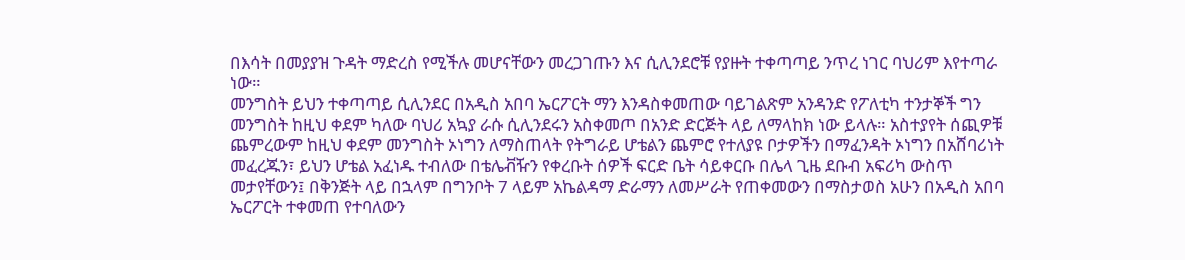በእሳት በመያያዝ ጉዳት ማድረስ የሚችሉ መሆናቸውን መረጋገጡን እና ሲሊንደሮቹ የያዙት ተቀጣጣይ ንጥረ ነገር ባህሪም እየተጣራ ነው።
መንግስት ይህን ተቀጣጣይ ሲሊንደር በአዲስ አበባ ኤርፖርት ማን እንዳስቀመጠው ባይገልጽም አንዳንድ የፖለቲካ ተንታኞች ግን መንግስት ከዚህ ቀደም ካለው ባህሪ አኳያ ራሱ ሲሊንደሩን አስቀመጦ በአንድ ድርጅት ላይ ለማላከክ ነው ይላሉ። አስተያየት ሰጪዎቹ ጨምረውም ከዚህ ቀደም መንግስት ኦነግን ለማስጠላት የትግራይ ሆቴልን ጨምሮ የተለያዩ ቦታዎችን በማፈንዳት ኦነግን በአሸባሪነት መፈረጁን፣ ይህን ሆቴል አፈነዱ ተብለው በቴሌቭዥን የቀረቡት ሰዎች ፍርድ ቤት ሳይቀርቡ በሌላ ጊዜ ደቡብ አፍሪካ ውስጥ መታየቸውን፤ በቅንጅት ላይ በኋላም በግንቦት 7 ላይም አኬልዳማ ድራማን ለመሥራት የጠቀመውን በማስታወስ አሁን በአዲስ አበባ ኤርፖርት ተቀመጠ የተባለውን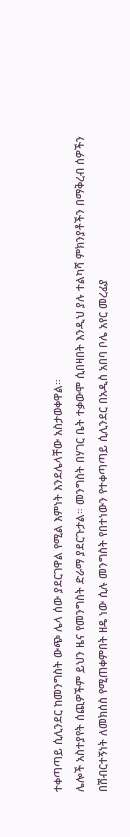ተቀጣጣይ ሲሊንደር ከመንግስት ውጭ ሌላ ሰው ያደርገዋል የሚል እምነት እንደሌላቸው አስታወቀዋል።
ሌሎች አስተያየት ሰጪዎችም ይህን ዜና የመንግስት ድራማ ያደርጉታል። መንግስት በሃገር ቤት ተቃውሞ ሲበዛበት እንዲህ ያሉ ተልካሻ ምክንያቶችን በማቅረብ ሰዎችን በሽብርተኝነት ለመክሰስ የሚጠቀምበት ዘዴ ነው ሲሉ መንግስት የበተነውን የተቀጣጣይ ሲሊንደር በአዲስ አበባ ቦሌ አየር መረፊያ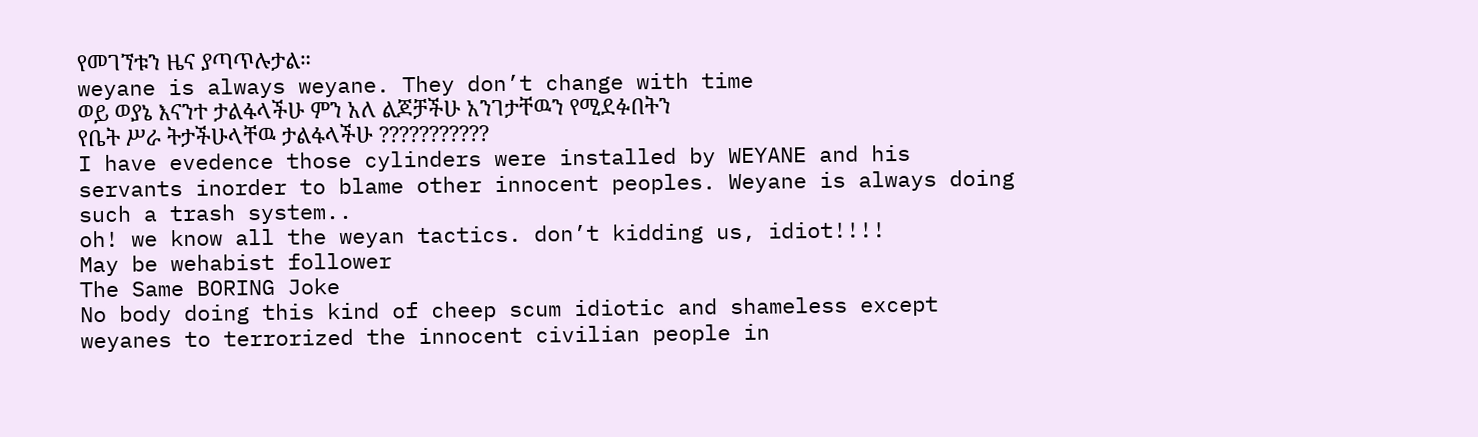የመገኘቱን ዜና ያጣጥሉታል።
weyane is always weyane. They don’t change with time
ወይ ወያኔ እናንተ ታልፋላችሁ ምን አለ ልጆቻችሁ አንገታቸዉን የሚደፉበትን
የቤት ሥራ ትታችሁላቸዉ ታልፋላችሁ ???????????
I have evedence those cylinders were installed by WEYANE and his servants inorder to blame other innocent peoples. Weyane is always doing such a trash system..
oh! we know all the weyan tactics. don’t kidding us, idiot!!!!
May be wehabist follower
The Same BORING Joke
No body doing this kind of cheep scum idiotic and shameless except weyanes to terrorized the innocent civilian people in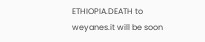ETHIOPIA.DEATH to weyanes.it will be soon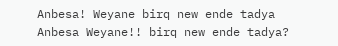Anbesa! Weyane birq new ende tadya
Anbesa Weyane!! birq new ende tadya?